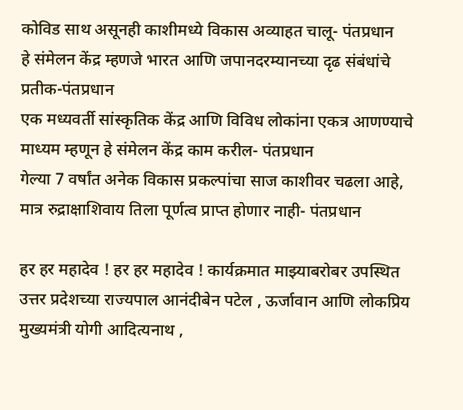कोविड साथ असूनही काशीमध्ये विकास अव्याहत चालू- पंतप्रधान
हे संमेलन केंद्र म्हणजे भारत आणि जपानदरम्यानच्या दृढ संबंधांचे प्रतीक-पंतप्रधान
एक मध्यवर्ती सांस्कृतिक केंद्र आणि विविध लोकांना एकत्र आणण्याचे माध्यम म्हणून हे संमेलन केंद्र काम करील- पंतप्रधान
गेल्या 7 वर्षांत अनेक विकास प्रकल्पांचा साज काशीवर चढला आहे, मात्र रुद्राक्षाशिवाय तिला पूर्णत्व प्राप्त होणार नाही- पंतप्रधान

हर हर महादेव ! हर हर महादेव ! कार्यक्रमात माझ्याबरोबर उपस्थित उत्तर प्रदेशच्या राज्यपाल आनंदीबेन पटेल , ऊर्जावान आणि लोकप्रिय मुख्यमंत्री योगी आदित्यनाथ ,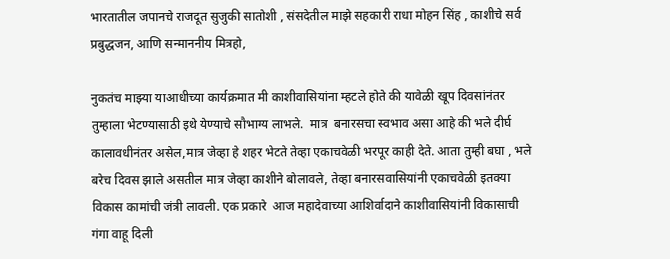भारतातील जपानचे राजदूत सुजुकी सातोशी , संसदेतील माझे सहकारी राधा मोहन सिंह , काशीचे सर्व प्रबुद्धजन, आणि सन्माननीय मित्रहो,

नुकतंच माझ्या याआधीच्या कार्यक्रमात मी काशीवासियांना म्हटले होते की यावेळी खूप दिवसांनंतर तुम्हाला भेटण्यासाठी इथे येण्याचे सौभाग्य लाभले.  मात्र  बनारसचा स्वभाव असा आहे की भले दीर्घ कालावधीनंतर असेल,मात्र जेव्हा हे शहर भेटते तेव्हा एकाचवेळी भरपूर काही देते. आता तुम्ही बघा , भले बरेच दिवस झाले असतील मात्र जेव्हा काशीने बोलावले, तेव्हा बनारसवासियांनी एकाचवेळी इतक्या विकास कामांची जंत्री लावली. एक प्रकारे  आज महादेवाच्या आशिर्वादाने काशीवासियांनी विकासाची गंगा वाहू दिली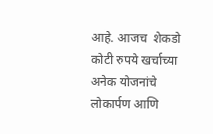आहे. आजच  शेकडो कोटी रुपये खर्चाच्या अनेक योजनांचे लोकार्पण आणि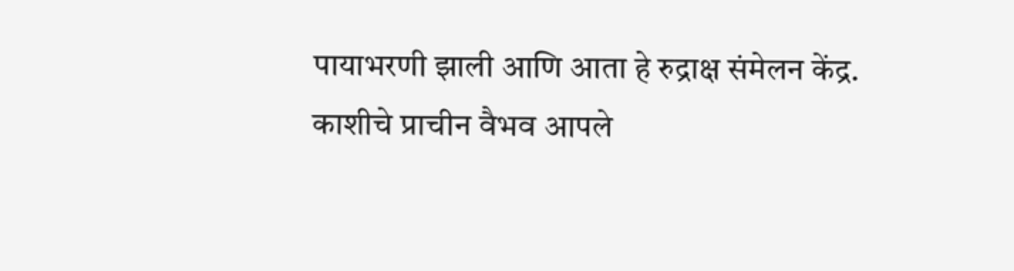पायाभरणी झाली आणि आता हे रुद्राक्ष संमेलन केंद्र.  काशीचे प्राचीन वैभव आपले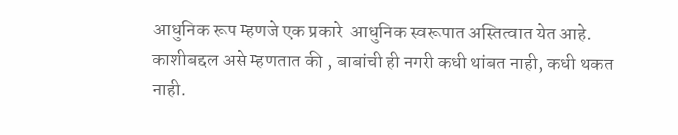आधुनिक रूप म्हणजे एक प्रकारे  आधुनिक स्वरूपात अस्तित्वात येत आहे. काशीबद्दल असे म्हणतात की , बाबांची ही नगरी कधी थांबत नाही, कधी थकत नाही.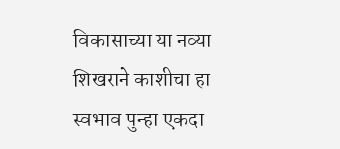विकासाच्या या नव्या शिखराने काशीचा हा स्वभाव पुन्हा एकदा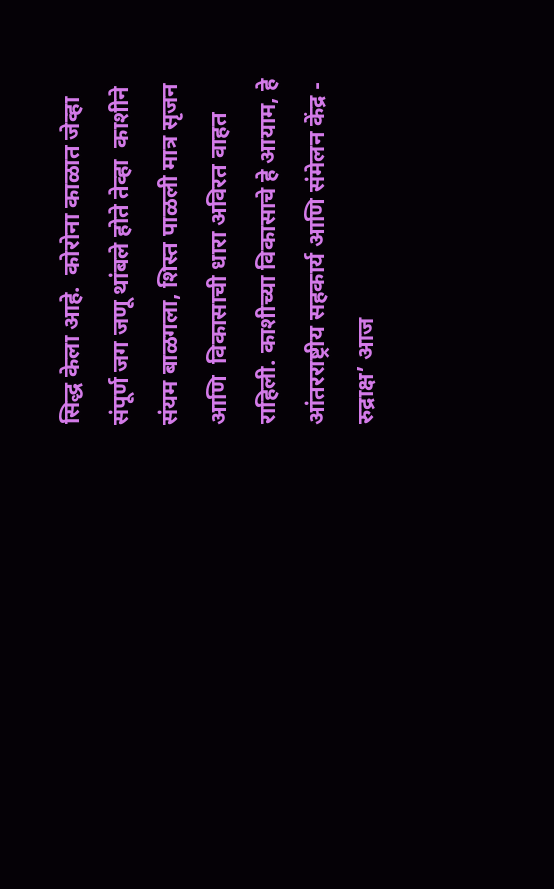सिद्ध केला आहे.  कोरोना काळात जेव्हा संपूर्ण जग जणू थांबले होते तेव्हा  काशीने संयम बाळगला, शिस्त पाळली मात्र सृजन आणि  विकासाची धारा अविरत वाहत राहिली. काशीच्या विकासाचे हे आयाम, हे आंतरराष्ट्रीय सहकार्य आणि संमेलन केंद्र - रुद्राक्ष’ आज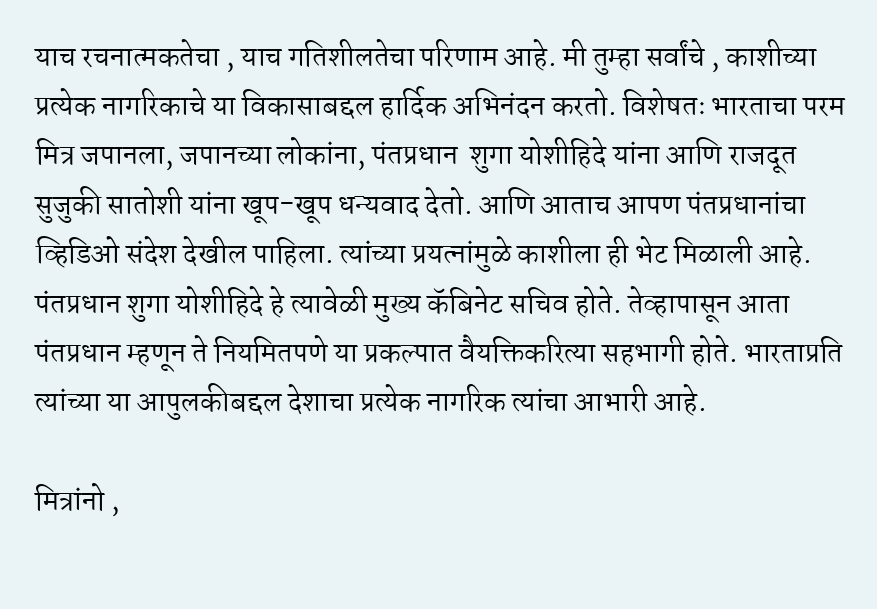याच रचनात्मकतेचा , याच गतिशीलतेचा परिणाम आहे. मी तुम्हा सर्वांचे , काशीच्या प्रत्येक नागरिकाचे या विकासाबद्दल हार्दिक अभिनंदन करतो. विशेषतः भारताचा परम मित्र जपानला, जपानच्या लोकांना, पंतप्रधान  शुगा योशीहिदे यांना आणि राजदूत सुजुकी सातोशी यांना खूप-खूप धन्यवाद देतो. आणि आताच आपण पंतप्रधानांचा व्हिडिओ संदेश देखील पाहिला. त्यांच्या प्रयत्नांमुळे काशीला ही भेट मिळाली आहे. पंतप्रधान शुगा योशीहिदे हे त्यावेळी मुख्य कॅबिनेट सचिव होते. तेव्हापासून आता पंतप्रधान म्हणून ते नियमितपणे या प्रकल्पात वैयक्तिकरित्या सहभागी होते. भारताप्रति त्यांच्या या आपुलकीबद्दल देशाचा प्रत्येक नागरिक त्यांचा आभारी आहे.

मित्रांनो ,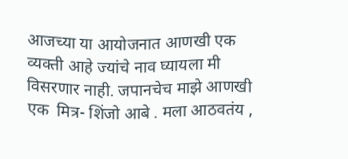आजच्या या आयोजनात आणखी एक व्यक्ती आहे ज्यांचे नाव घ्यायला मी विसरणार नाही. जपानचेच माझे आणखी  एक  मित्र- शिंजो आबे . मला आठवतंय ,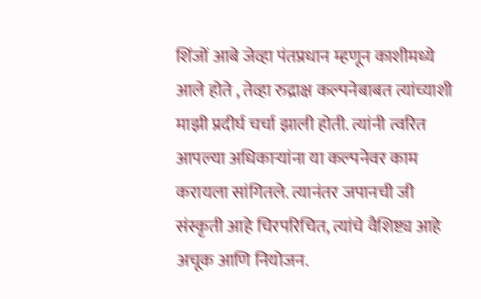शिंजों आबे जेव्हा पंतप्रधान म्हणून काशीमध्ये आले होते , तेव्हा रुद्राक्ष कल्पनेबाबत त्यांच्याशी माझी प्रदीर्घ चर्चा झाली होती. त्यांनी त्वरित आपल्या अधिकाऱ्यांना या कल्पनेवर काम करायला सांगितले. त्यानंतर जपानची जी संस्कृती आहे चिरपरिचित, त्यांचे वैशिष्ट्य आहे अचूक आणि नियोजन.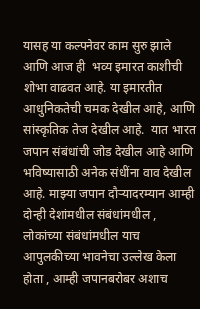यासह या कल्पनेवर काम सुरु झाले  आणि आज ही  भव्य इमारत काशीची शोभा वाढवत आहे. या इमारतीत आधुनिकतेची चमक देखील आहे, आणि सांस्कृतिक तेज देखील आहे.  यात भारत जपान संबंधांची जोड देखील आहे आणि भविष्यासाठी अनेक संधींना वाव देखील आहे. माझ्या जपान दौऱ्यादरम्यान आम्ही दोन्ही देशांमधील संबंधांमधील , लोकांच्या संबंधांमधील याच आपुलकीच्या भावनेचा उल्लेख केला होता , आम्ही जपानबरोबर अशाच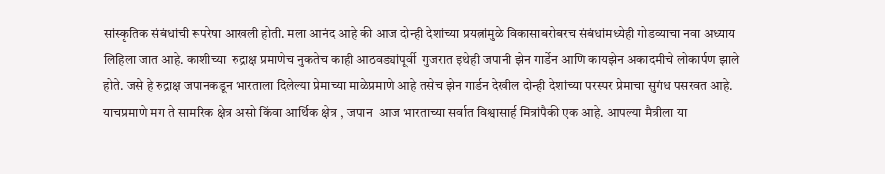सांस्कृतिक संबंधांची रूपरेषा आखली होती. मला आनंद आहे की आज दोन्ही देशांच्या प्रयत्नांमुळे विकासाबरोबरच संबंधांमध्येही गोडव्याचा नवा अध्याय लिहिला जात आहे. काशीच्या  रुद्राक्ष प्रमाणेच नुकतेच काही आठवड्यांपूर्वी  गुजरात इथेही जपानी झेन गार्डेन आणि कायझेन अकादमीचे लोकार्पण झाले होते. जसे हे रुद्राक्ष जपानकडून भारताला दिलेल्या प्रेमाच्या माळेप्रमाणे आहे तसेच झेन गार्डन देखील दोन्ही देशांच्या परस्पर प्रेमाचा सुगंध पसरवत आहे. याचप्रमाणे मग ते सामरिक क्षेत्र असो किंवा आर्थिक क्षेत्र , जपान  आज भारताच्या सर्वात विश्वासार्ह मित्रांपैकी एक आहे. आपल्या मैत्रीला या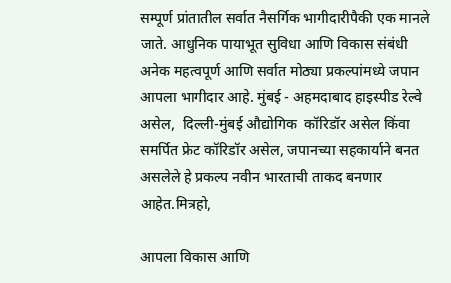सम्पूर्ण प्रांतातील सर्वात नैसर्गिक भागीदारीपैकी एक मानले जाते. आधुनिक पायाभूत सुविधा आणि विकास संबंधी अनेक महत्वपूर्ण आणि सर्वात मोठ्या प्रकल्पांमध्ये जपान आपला भागीदार आहे. मुंबई - अहमदाबाद हाइस्पीड रेल्वे असेल,  दिल्ली-मुंबई औद्योगिक  कॉरिडॉर असेल किंवा समर्पित फ्रेट कॉरिडॉर असेल, जपानच्या सहकार्याने बनत असलेले हे प्रकल्प नवीन भारताची ताकद बनणार आहेत.मित्रहो,

आपला विकास आणि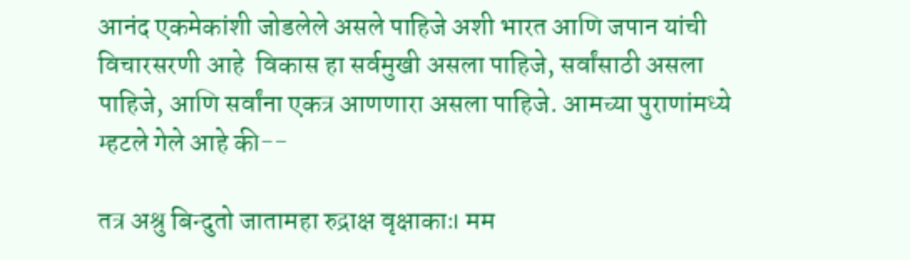आनंद एकमेकांशी जोडलेले असले पाहिजे अशी भारत आणि जपान यांची विचारसरणी आहे  विकास हा सर्वमुखी असला पाहिजे, सर्वांसाठी असला पाहिजे, आणि सर्वांना एकत्र आणणारा असला पाहिजे. आमच्या पुराणांमध्ये म्हटले गेले आहे की--

तत्र अश्रु बिन्दुतो जातामहा रुद्राक्ष वृक्षाकाः। मम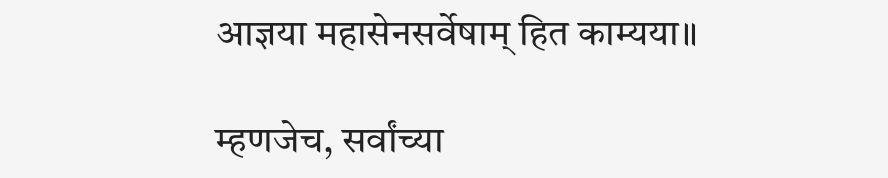आज्ञया महासेनसर्वेषाम् हित काम्यया॥

म्हणजेच, सर्वांच्या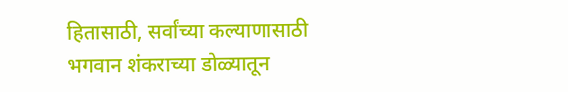हितासाठी, सर्वांच्या कल्याणासाठी भगवान शंकराच्या डोळ्यातून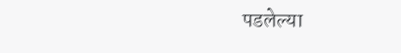पडलेल्या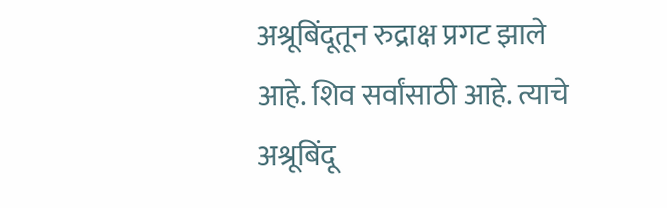अश्रूबिंदूतून रुद्राक्ष प्रगट झाले आहे. शिव सर्वांसाठी आहे. त्याचे अश्रूबिंदू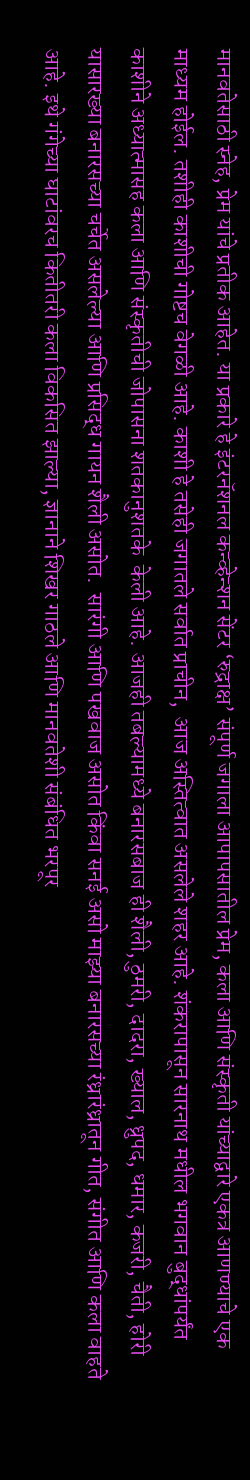मानवतेसाठी स्नेह, प्रेम यांचे प्रतीक आहेत. या प्रकारे हे इंटरनॅशनल कन्व्हेन्शन सेंटर ‘रुद्राक्ष’ संपूर्ण जगाला आपापसातील प्रेम, कला आणि संस्कृती यांच्याद्वारे एकत्र आणण्याचे एक माध्यम होईल. तशीही काशीची गोष्टच वेगळी आहे. काशी हे तसेही जगातले सर्वात प्राचीन,  आज अस्तित्वात असलेले शहर आहे. शंकरापासून सारनाथ मधील भगवान बुद्धांपर्यंत काशीने अध्यात्मासह कला आणि संस्कृतीची जोपासना शतकानुशतके  केली आहे. आजही तबल्यामध्ये बनारसबाज ही शैली, ठुमरी, दादरा, ख्याल, ध्रुपद, धमार, कजरी, चैती, होरी यासारख्या बनारसच्या चर्चेत असलेल्या आणि प्रसिद्ध गायन शैली असोत.  सारंगी आणि पखवाज असोत किंवा सनई असो माझ्या बनारसच्या रंध्रारंध्रातून गीत, संगीत आणि कला वाहते आहे. इथे गंगेच्या घाटांवरच कितीतरी कला विकसित झाल्या, ज्ञानाने शिखर गाठले आणि मानवतेशी संबंधित भरपूर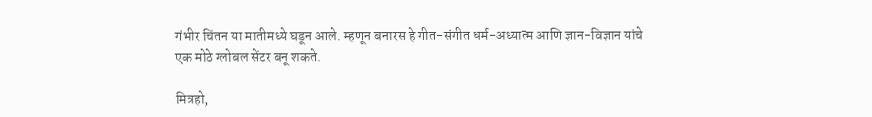गंभीर चिंतन या मातीमध्ये घडून आले. म्हणून बनारस हे गीत-संगीत धर्म-अध्यात्म आणि ज्ञान-विज्ञान यांचे एक मोठे ग्लोबल सेंटर बनू शकते.

मित्रहो,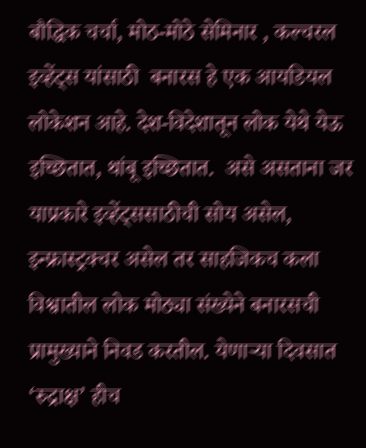बौद्धिक चर्चा, मोठ-मोठे सेमिनार , कल्चरल इव्हेंट्स यांसाठी  बनारस हे एक आयडियल लोकेशन ‌आहे. देश-विदेशातून लोक येथे येऊ इच्छितात, थांबू इच्छितात.  असे असताना जर याप्रकारे इव्हेंट्ससाठीची सोय असेल, इन्फ्रास्ट्रक्चर असेल तर साहजिकच कला विश्वातील लोक मोठ्या संख्येने बनारसची प्रामुख्याने निवड करतील. येणाऱ्या दिवसात ‘रुद्राक्ष’ हीच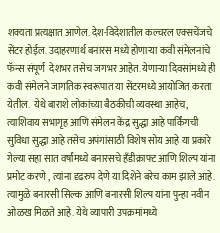शक्यता प्रत्यक्षात आणेल. देश-विदेशातील कल्चरल एक्सचेंजचे सेंटर होईल. उदाहरणार्थ बनारस मध्ये होणाऱ्या कवी संमेलनांचे फॅन्स संपूर्ण  देशभर तसेच जगभर आहेत. येणाऱ्या दिवसांमध्ये ही कवी संमेलने जागतिक स्वरूपात या सेंटरमध्ये आयोजित करता येतील.  येथे बाराशे लोकांच्या बैठकीची व्यवस्था आहेच, त्याशिवाय सभागृह आणि संमेलन केंद्र सुद्धा आहे पार्किंगची सुविधा सुद्धा आहे तसेच अपंगांसाठी विशेष सोय आहे या प्रकारे गेल्या सहा सात वर्षांमध्ये बनारसचे हँडीक्राफ्ट आणि शिल्प यांना प्रमोट करणे , त्यांना दृढरुप देणे या दिशेने बरेच काम झाले आहे. त्यामुळे बनारसी सिल्क आणि बनारसी शिल्प यांना पुन्हा नवीन ओळख मिळते आहे. येथे व्यापारी उपक्रमांमध्ये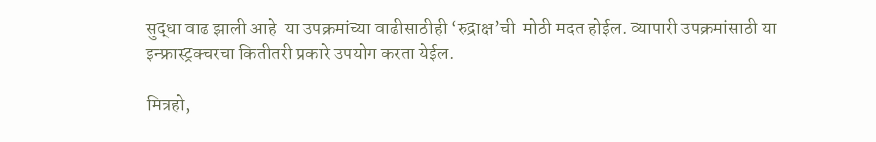सुद्धा वाढ झाली आहे  या उपक्रमांच्या वाढीसाठीही ‘रुद्राक्ष’ची  मोठी मदत होईल. व्यापारी उपक्रमांसाठी या इन्फ्रास्ट्रक्चरचा कितीतरी प्रकारे उपयोग करता येईल.

मित्रहो,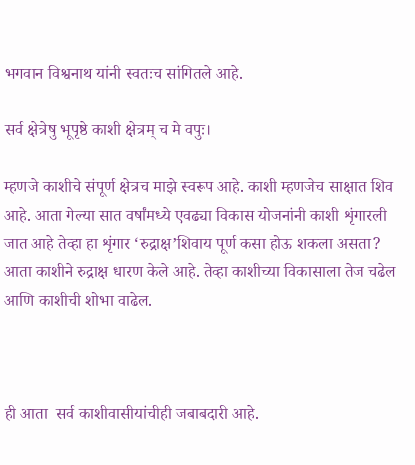भगवान विश्वनाथ यांनी स्वतःच सांगितले आहे.

सर्व क्षेत्रेषु भूपृष्ठे काशी क्षेत्रम् च मे वपुः।

म्हणजे काशीचे संपूर्ण क्षेत्रच माझे स्वरूप आहे. काशी म्हणजेच साक्षात शिव आहे. आता गेल्या सात वर्षांमध्ये एवढ्या विकास योजनांनी काशी शृंगारली जात आहे तेव्हा हा शृंगार ‘रुद्राक्ष’शिवाय पूर्ण कसा होऊ शकला असता? आता काशीने रुद्राक्ष धारण केले आहे. तेव्हा काशीच्या विकासाला तेज चढेल आणि काशीची शोभा वाढेल.



ही आता  सर्व काशीवासीयांचीही जबाबदारी आहे.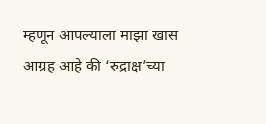म्हणून आपल्याला माझा खास आग्रह आहे की ‘रुद्राक्ष’च्या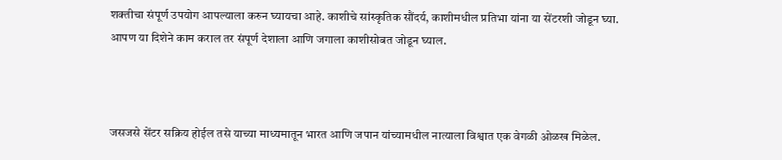शक्तीचा संपूर्ण उपयोग आपल्याला करुन घ्यायचा आहे. काशीचे सांस्कृतिक सौंदर्य, काशीमधील प्रतिभा यांना या सेंटरशी जोडून घ्या.  आपण या दिशेने काम कराल तर संपूर्ण देशाला आणि जगाला काशीसोबत जोडून घ्याल.



जसजसे सेंटर सक्रिय होईल तसे याच्या माध्यमातून भारत आणि जपान यांच्यामधील नात्याला विश्वात एक वेगळी ओळख मिळेल.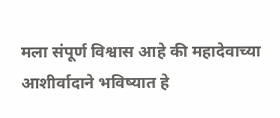मला संपूर्ण विश्वास आहे की महादेवाच्या आशीर्वादाने भविष्यात हे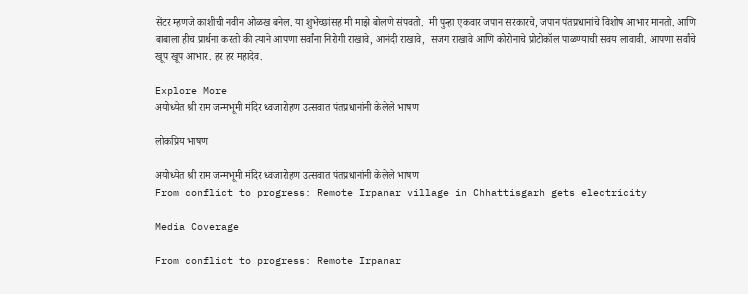सेंटर म्हणजे काशीची नवीन ओळख बनेल. या शुभेच्छांसह मी माझे बोलणे संपवतो.  मी पुन्हा एकवार जपान सरकारचे, जपान पंतप्रधानांचे विशोष आभार मानतो. आणि बाबाला हीच प्रार्थना करतो की त्याने आपणा सर्वांना निरोगी राखावे, आनंदी राखावे,  सजग राखावे आणि कोरोनाचे प्रोटोकॉल पाळण्याची सवय लावावी. आपणा सर्वांचे खूप खूप आभार. हर हर महादेव.

Explore More
अयोध्येत श्री राम जन्मभूमी मंदिर ध्वजारोहण उत्सवात पंतप्रधानांनी केलेले भाषण

लोकप्रिय भाषण

अयोध्येत श्री राम जन्मभूमी मंदिर ध्वजारोहण उत्सवात पंतप्रधानांनी केलेले भाषण
From conflict to progress: Remote Irpanar village in Chhattisgarh gets electricity

Media Coverage

From conflict to progress: Remote Irpanar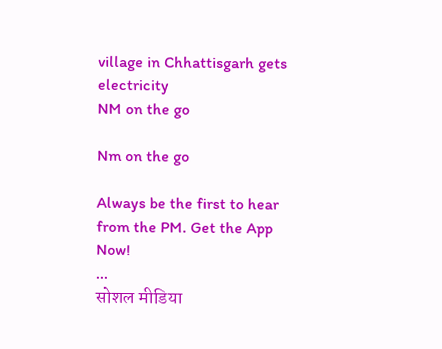village in Chhattisgarh gets electricity
NM on the go

Nm on the go

Always be the first to hear from the PM. Get the App Now!
...
सोशल मीडिया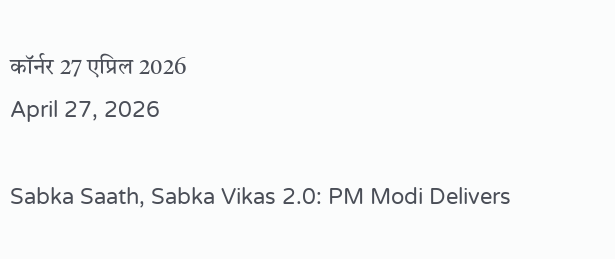कॉर्नर 27 एप्रिल 2026
April 27, 2026

Sabka Saath, Sabka Vikas 2.0: PM Modi Delivers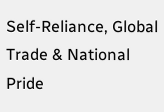Self-Reliance, Global Trade & National Pride